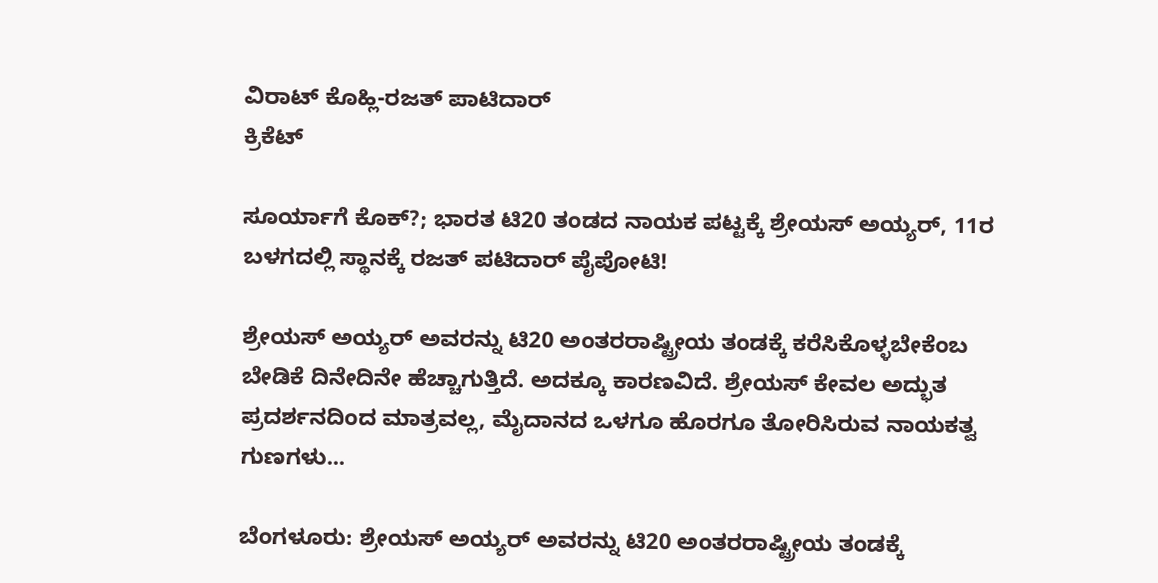ವಿರಾಟ್ ಕೊಹ್ಲಿ-ರಜತ್ ಪಾಟಿದಾರ್
ಕ್ರಿಕೆಟ್

ಸೂರ್ಯಾಗೆ ಕೊಕ್?; ಭಾರತ ಟಿ20 ತಂಡದ ನಾಯಕ ಪಟ್ಟಕ್ಕೆ ಶ್ರೇಯಸ್ ಅಯ್ಯರ್, 11ರ ಬಳಗದಲ್ಲಿ ಸ್ಥಾನಕ್ಕೆ ರಜತ್ ಪಟಿದಾರ್ ಪೈಪೋಟಿ!

ಶ್ರೇಯಸ್ ಅಯ್ಯರ್ ಅವರನ್ನು ಟಿ20 ಅಂತರರಾಷ್ಟ್ರೀಯ ತಂಡಕ್ಕೆ ಕರೆಸಿಕೊಳ್ಳಬೇಕೆಂಬ ಬೇಡಿಕೆ ದಿನೇದಿನೇ ಹೆಚ್ಚಾಗುತ್ತಿದೆ. ಅದಕ್ಕೂ ಕಾರಣವಿದೆ. ಶ್ರೇಯಸ್ ಕೇವಲ ಅದ್ಭುತ ಪ್ರದರ್ಶನದಿಂದ ಮಾತ್ರವಲ್ಲ, ಮೈದಾನದ ಒಳಗೂ ಹೊರಗೂ ತೋರಿಸಿರುವ ನಾಯಕತ್ವ ಗುಣಗಳು...

ಬೆಂಗಳೂರು: ಶ್ರೇಯಸ್ ಅಯ್ಯರ್ ಅವರನ್ನು ಟಿ20 ಅಂತರರಾಷ್ಟ್ರೀಯ ತಂಡಕ್ಕೆ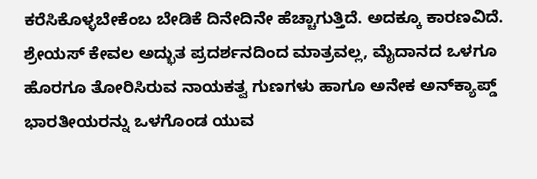ಕರೆಸಿಕೊಳ್ಳಬೇಕೆಂಬ ಬೇಡಿಕೆ ದಿನೇದಿನೇ ಹೆಚ್ಚಾಗುತ್ತಿದೆ. ಅದಕ್ಕೂ ಕಾರಣವಿದೆ. ಶ್ರೇಯಸ್ ಕೇವಲ ಅದ್ಭುತ ಪ್ರದರ್ಶನದಿಂದ ಮಾತ್ರವಲ್ಲ, ಮೈದಾನದ ಒಳಗೂ ಹೊರಗೂ ತೋರಿಸಿರುವ ನಾಯಕತ್ವ ಗುಣಗಳು ಹಾಗೂ ಅನೇಕ ಅನ್‌ಕ್ಯಾಪ್ಡ್ ಭಾರತೀಯರನ್ನು ಒಳಗೊಂಡ ಯುವ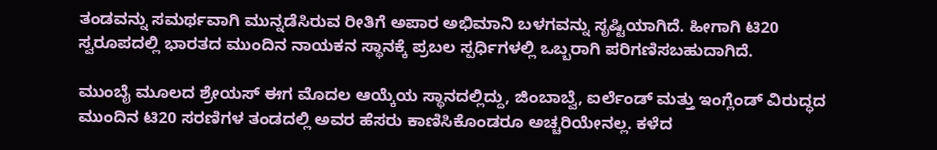ತಂಡವನ್ನು ಸಮರ್ಥವಾಗಿ ಮುನ್ನಡೆಸಿರುವ ರೀತಿಗೆ ಅಪಾರ ಅಭಿಮಾನಿ ಬಳಗವನ್ನು ಸೃಷ್ಟಿಯಾಗಿದೆ. ಹೀಗಾಗಿ ಟಿ20 ಸ್ವರೂಪದಲ್ಲಿ ಭಾರತದ ಮುಂದಿನ ನಾಯಕನ ಸ್ಥಾನಕ್ಕೆ ಪ್ರಬಲ ಸ್ಪರ್ಧಿಗಳಲ್ಲಿ ಒಬ್ಬರಾಗಿ ಪರಿಗಣಿಸಬಹುದಾಗಿದೆ.

ಮುಂಬೈ ಮೂಲದ ಶ್ರೇಯಸ್ ಈಗ ಮೊದಲ ಆಯ್ಕೆಯ ಸ್ಥಾನದಲ್ಲಿದ್ದು, ಜಿಂಬಾಬ್ವೆ, ಐರ್ಲೆಂಡ್ ಮತ್ತು ಇಂಗ್ಲೆಂಡ್ ವಿರುದ್ಧದ ಮುಂದಿನ ಟಿ20 ಸರಣಿಗಳ ತಂಡದಲ್ಲಿ ಅವರ ಹೆಸರು ಕಾಣಿಸಿಕೊಂಡರೂ ಅಚ್ಚರಿಯೇನಲ್ಲ. ಕಳೆದ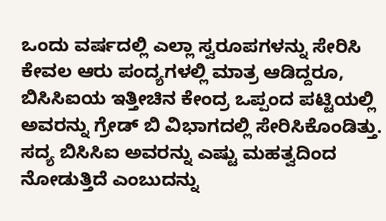ಒಂದು ವರ್ಷದಲ್ಲಿ ಎಲ್ಲಾ ಸ್ವರೂಪಗಳನ್ನು ಸೇರಿಸಿ ಕೇವಲ ಆರು ಪಂದ್ಯಗಳಲ್ಲಿ ಮಾತ್ರ ಆಡಿದ್ದರೂ, ಬಿಸಿಸಿಐಯ ಇತ್ತೀಚಿನ ಕೇಂದ್ರ ಒಪ್ಪಂದ ಪಟ್ಟಿಯಲ್ಲಿ ಅವರನ್ನು ಗ್ರೇಡ್ ಬಿ ವಿಭಾಗದಲ್ಲಿ ಸೇರಿಸಿಕೊಂಡಿತ್ತು. ಸದ್ಯ ಬಿಸಿಸಿಐ ಅವರನ್ನು ಎಷ್ಟು ಮಹತ್ವದಿಂದ ನೋಡುತ್ತಿದೆ ಎಂಬುದನ್ನು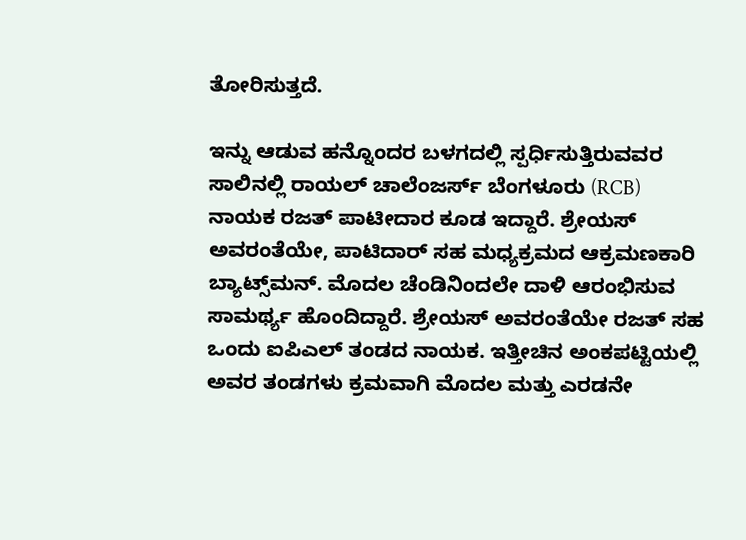ತೋರಿಸುತ್ತದೆ.

ಇನ್ನು ಆಡುವ ಹನ್ನೊಂದರ ಬಳಗದಲ್ಲಿ ಸ್ಪರ್ಧಿಸುತ್ತಿರುವವರ ಸಾಲಿನಲ್ಲಿ ರಾಯಲ್ ಚಾಲೆಂಜರ್ಸ್ ಬೆಂಗಳೂರು (RCB) ನಾಯಕ ರಜತ್ ಪಾಟೀದಾರ ಕೂಡ ಇದ್ದಾರೆ. ಶ್ರೇಯಸ್ ಅವರಂತೆಯೇ, ಪಾಟಿದಾರ್ ಸಹ ಮಧ್ಯಕ್ರಮದ ಆಕ್ರಮಣಕಾರಿ ಬ್ಯಾಟ್ಸ್‌ಮನ್. ಮೊದಲ ಚೆಂಡಿನಿಂದಲೇ ದಾಳಿ ಆರಂಭಿಸುವ ಸಾಮರ್ಥ್ಯ ಹೊಂದಿದ್ದಾರೆ. ಶ್ರೇಯಸ್ ಅವರಂತೆಯೇ ರಜತ್ ಸಹ ಒಂದು ಐಪಿಎಲ್ ತಂಡದ ನಾಯಕ. ಇತ್ತೀಚಿನ ಅಂಕಪಟ್ಟಿಯಲ್ಲಿ ಅವರ ತಂಡಗಳು ಕ್ರಮವಾಗಿ ಮೊದಲ ಮತ್ತು ಎರಡನೇ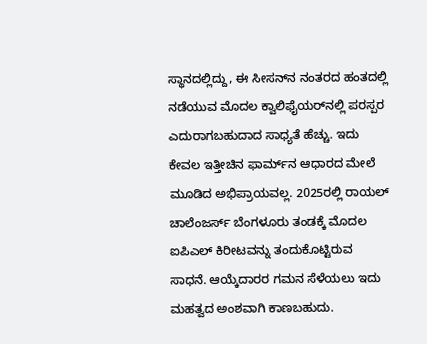ಸ್ಥಾನದಲ್ಲಿದ್ದು, ಈ ಸೀಸನ್‌ನ ನಂತರದ ಹಂತದಲ್ಲಿ ನಡೆಯುವ ಮೊದಲ ಕ್ವಾಲಿಫೈಯರ್‌ನಲ್ಲಿ ಪರಸ್ಪರ ಎದುರಾಗಬಹುದಾದ ಸಾಧ್ಯತೆ ಹೆಚ್ಚು. ಇದು ಕೇವಲ ಇತ್ತೀಚಿನ ಫಾರ್ಮ್‌ನ ಆಧಾರದ ಮೇಲೆ ಮೂಡಿದ ಅಭಿಪ್ರಾಯವಲ್ಲ. 2025ರಲ್ಲಿ ರಾಯಲ್ ಚಾಲೆಂಜರ್ಸ್ ಬೆಂಗಳೂರು ತಂಡಕ್ಕೆ ಮೊದಲ ಐಪಿಎಲ್ ಕಿರೀಟವನ್ನು ತಂದುಕೊಟ್ಟಿರುವ ಸಾಧನೆ. ಆಯ್ಕೆದಾರರ ಗಮನ ಸೆಳೆಯಲು ಇದು ಮಹತ್ವದ ಅಂಶವಾಗಿ ಕಾಣಬಹುದು.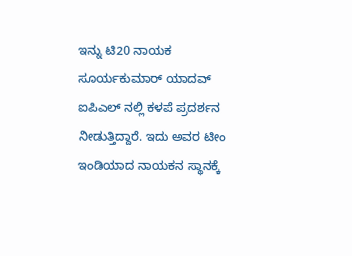ಇನ್ನು ಟಿ20 ನಾಯಕ ಸೂರ್ಯಕುಮಾರ್ ಯಾದವ್ ಐಪಿಎಲ್ ನಲ್ಲಿ ಕಳಪೆ ಪ್ರದರ್ಶನ ನೀಡುತ್ತಿದ್ದಾರೆ. ಇದು ಅವರ ಟೀಂ ಇಂಡಿಯಾದ ನಾಯಕನ ಸ್ಥಾನಕ್ಕೆ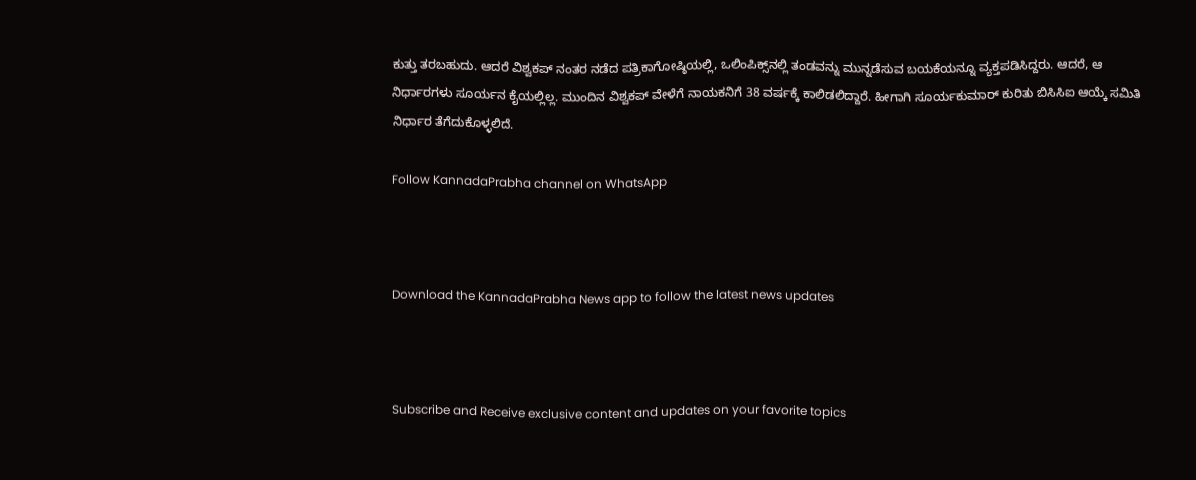ಕುತ್ತು ತರಬಹುದು. ಆದರೆ ವಿಶ್ವಕಪ್ ನಂತರ ನಡೆದ ಪತ್ರಿಕಾಗೋಷ್ಠಿಯಲ್ಲಿ, ಒಲಿಂಪಿಕ್ಸ್‌ನಲ್ಲಿ ತಂಡವನ್ನು ಮುನ್ನಡೆಸುವ ಬಯಕೆಯನ್ನೂ ವ್ಯಕ್ತಪಡಿಸಿದ್ದರು. ಆದರೆ, ಆ ನಿರ್ಧಾರಗಳು ಸೂರ್ಯನ ಕೈಯಲ್ಲಿಲ್ಲ. ಮುಂದಿನ ವಿಶ್ವಕಪ್ ವೇಳೆಗೆ ನಾಯಕನಿಗೆ 38 ವರ್ಷಕ್ಕೆ ಕಾಲಿಡಲಿದ್ದಾರೆ. ಹೀಗಾಗಿ ಸೂರ್ಯಕುಮಾರ್ ಕುರಿತು ಬಿಸಿಸಿಐ ಆಯ್ಕೆ ಸಮಿತಿ ನಿರ್ಧಾರ ತೆಗೆದುಕೊಳ್ಳಲಿದೆ.

Follow KannadaPrabha channel on WhatsApp



Download the KannadaPrabha News app to follow the latest news updates



Subscribe and Receive exclusive content and updates on your favorite topics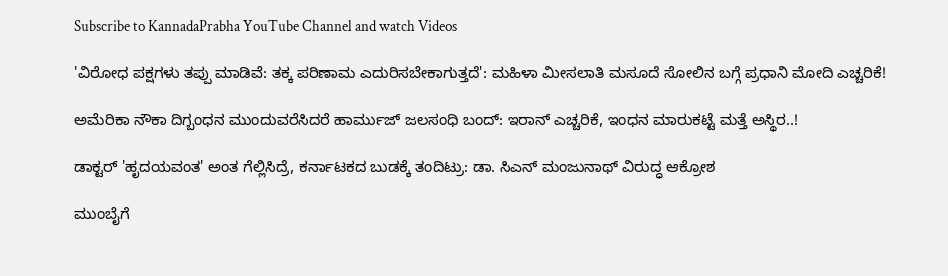Subscribe to KannadaPrabha YouTube Channel and watch Videos

'ವಿರೋಧ ಪಕ್ಷಗಳು ತಪ್ಪು ಮಾಡಿವೆ: ತಕ್ಕ ಪರಿಣಾಮ ಎದುರಿಸಬೇಕಾಗುತ್ತದೆ': ಮಹಿಳಾ ಮೀಸಲಾತಿ ಮಸೂದೆ ಸೋಲಿನ ಬಗ್ಗೆ ಪ್ರಧಾನಿ ಮೋದಿ ಎಚ್ಚರಿಕೆ!

ಅಮೆರಿಕಾ ನೌಕಾ ದಿಗ್ಬಂಧನ ಮುಂದುವರೆಸಿದರೆ ಹಾರ್ಮುಜ್ ಜಲಸಂಧಿ ಬಂದ್: ಇರಾನ್ ಎಚ್ಚರಿಕೆ, ಇಂಧನ ಮಾರುಕಟ್ಟೆ ಮತ್ತೆ ಅಸ್ಥಿರ..!

ಡಾಕ್ಟರ್ 'ಹೃದಯವಂತ' ಅಂತ ಗೆಲ್ಲಿಸಿದ್ರೆ, ಕರ್ನಾಟಕದ ಬುಡಕ್ಕೆ ತಂದಿಟ್ರು: ಡಾ. ಸಿಎನ್ ಮಂಜುನಾಥ್ ವಿರುದ್ಧ ಆಕ್ರೋಶ

ಮುಂಬೈಗೆ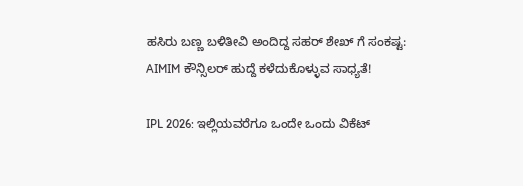ಹಸಿರು ಬಣ್ಣ ಬಳಿತೀವಿ ಅಂದಿದ್ದ ಸಹರ್ ಶೇಖ್ ಗೆ ಸಂಕಷ್ಟ: AIMIM ಕೌನ್ಸಿಲರ್ ಹುದ್ದೆ ಕಳೆದುಕೊಳ್ಳುವ ಸಾಧ್ಯತೆ!

IPL 2026: ಇಲ್ಲಿಯವರೆಗೂ ಒಂದೇ ಒಂದು ವಿಕೆಟ್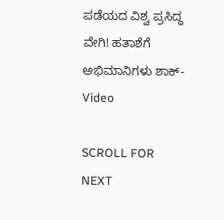ಪಡೆಯದ ವಿಶ್ವ ಪ್ರಸಿದ್ಧ ವೇಗಿ! ಹತಾಶೆಗೆ ಅಭಿಮಾನಿಗಳು ಶಾಕ್- Video

SCROLL FOR NEXT